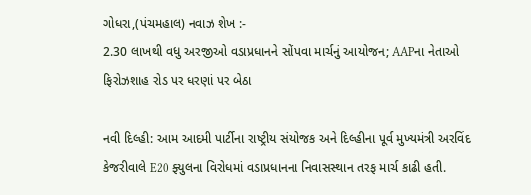ગોધરા,(પંચમહાલ) નવાઝ શેખ :-
2.30 લાખથી વધુ અરજીઓ વડાપ્રધાનને સોંપવા માર્ચનું આયોજન; AAPના નેતાઓ ફિરોઝશાહ રોડ પર ધરણાં પર બેઠા

નવી દિલ્હી: આમ આદમી પાર્ટીના રાષ્ટ્રીય સંયોજક અને દિલ્હીના પૂર્વ મુખ્યમંત્રી અરવિંદ કેજરીવાલે E20 ફ્યુલના વિરોધમાં વડાપ્રધાનના નિવાસસ્થાન તરફ માર્ચ કાઢી હતી.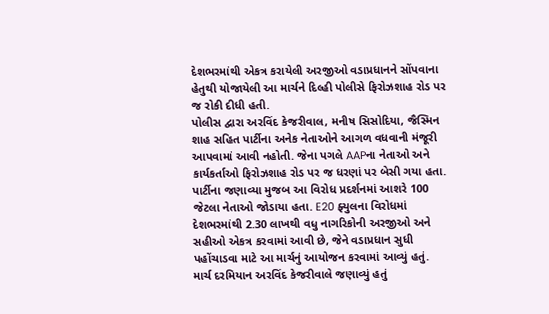દેશભરમાંથી એકત્ર કરાયેલી અરજીઓ વડાપ્રધાનને સોંપવાના હેતુથી યોજાયેલી આ માર્ચને દિલ્હી પોલીસે ફિરોઝશાહ રોડ પર જ રોકી દીધી હતી.
પોલીસ દ્વારા અરવિંદ કેજરીવાલ, મનીષ સિસોદિયા, જૈસ્મિન શાહ સહિત પાર્ટીના અનેક નેતાઓને આગળ વધવાની મંજૂરી આપવામાં આવી નહોતી. જેના પગલે AAPના નેતાઓ અને કાર્યકર્તાઓ ફિરોઝશાહ રોડ પર જ ધરણાં પર બેસી ગયા હતા.
પાર્ટીના જણાવ્યા મુજબ આ વિરોધ પ્રદર્શનમાં આશરે 100 જેટલા નેતાઓ જોડાયા હતા. E20 ફ્યુલના વિરોધમાં દેશભરમાંથી 2.30 લાખથી વધુ નાગરિકોની અરજીઓ અને સહીઓ એકત્ર કરવામાં આવી છે, જેને વડાપ્રધાન સુધી પહોંચાડવા માટે આ માર્ચનું આયોજન કરવામાં આવ્યું હતું.
માર્ચ દરમિયાન અરવિંદ કેજરીવાલે જણાવ્યું હતું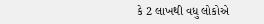કે 2 લાખથી વધુ લોકોએ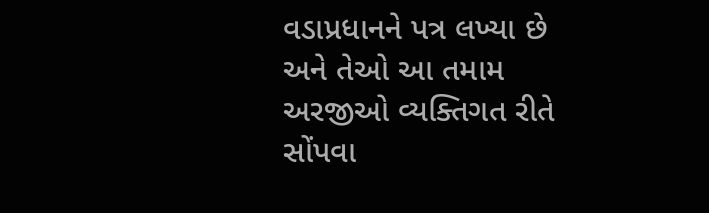વડાપ્રધાનને પત્ર લખ્યા છે અને તેઓ આ તમામ અરજીઓ વ્યક્તિગત રીતે સોંપવા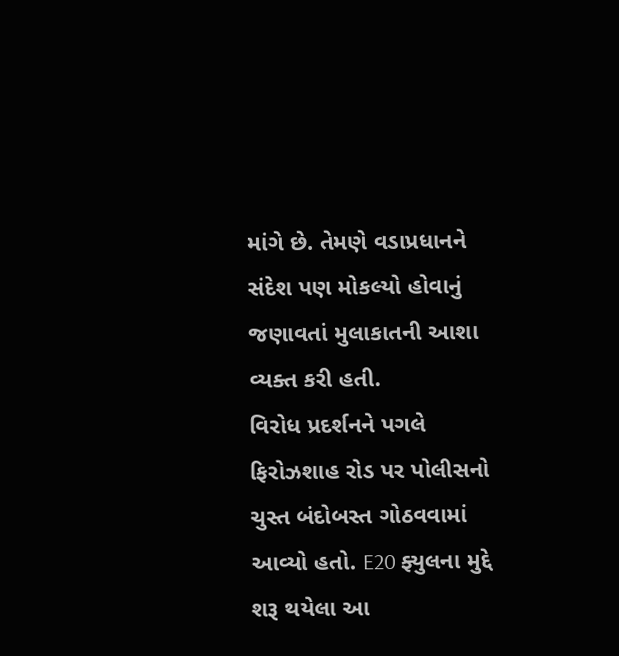માંગે છે. તેમણે વડાપ્રધાનને સંદેશ પણ મોકલ્યો હોવાનું જણાવતાં મુલાકાતની આશા વ્યક્ત કરી હતી.
વિરોધ પ્રદર્શનને પગલે ફિરોઝશાહ રોડ પર પોલીસનો ચુસ્ત બંદોબસ્ત ગોઠવવામાં આવ્યો હતો. E20 ફ્યુલના મુદ્દે શરૂ થયેલા આ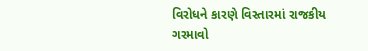વિરોધને કારણે વિસ્તારમાં રાજકીય ગરમાવો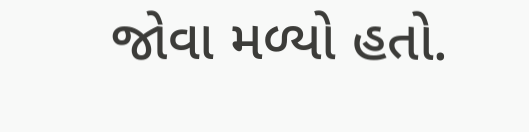જોવા મળ્યો હતો.